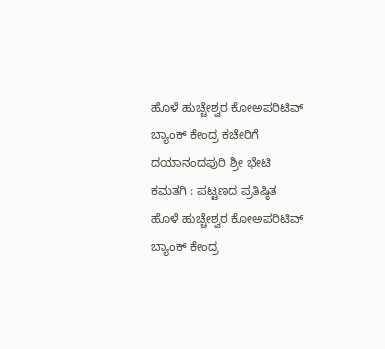ಹೊಳೆ ಹುಚ್ಚೇಶ್ವರ ಕೋಅಪರಿಟಿವ್ ಬ್ಯಾಂಕ್ ಕೇಂದ್ರ ಕಚೇರಿಗೆ ದಯಾನಂದಪುರಿ ಶ್ರೀ ಭೇಟಿ
ಕಮತಗಿ : ಪಟ್ಟಣದ ಪ್ರತಿಷ್ಠಿತ ಹೊಳೆ ಹುಚ್ಚೇಶ್ವರ ಕೋಅಪರಿಟಿವ್ ಬ್ಯಾಂಕ್ ಕೇಂದ್ರ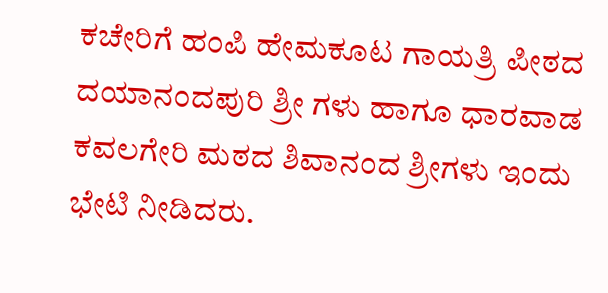ಕಚೇರಿಗೆ ಹಂಪಿ ಹೇಮಕೂಟ ಗಾಯತ್ರಿ ಪೀಠದ ದಯಾನಂದಪುರಿ ಶ್ರೀ ಗಳು ಹಾಗೂ ಧಾರವಾಡ ಕವಲಗೇರಿ ಮಠದ ಶಿವಾನಂದ ಶ್ರೀಗಳು ಇಂದು ಭೇಟಿ ನೀಡಿದರು.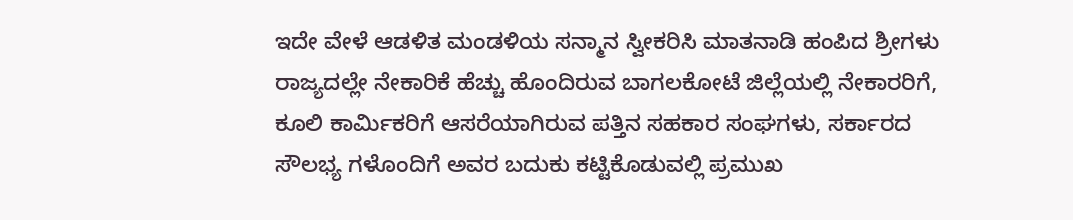ಇದೇ ವೇಳೆ ಆಡಳಿತ ಮಂಡಳಿಯ ಸನ್ಮಾನ ಸ್ವೀಕರಿಸಿ ಮಾತನಾಡಿ ಹಂಪಿದ ಶ್ರೀಗಳು ರಾಜ್ಯದಲ್ಲೇ ನೇಕಾರಿಕೆ ಹೆಚ್ಚು ಹೊಂದಿರುವ ಬಾಗಲಕೋಟೆ ಜಿಲ್ಲೆಯಲ್ಲಿ ನೇಕಾರರಿಗೆ, ಕೂಲಿ ಕಾರ್ಮಿಕರಿಗೆ ಆಸರೆಯಾಗಿರುವ ಪತ್ತಿನ ಸಹಕಾರ ಸಂಘಗಳು, ಸರ್ಕಾರದ ಸೌಲಭ್ಯ ಗಳೊಂದಿಗೆ ಅವರ ಬದುಕು ಕಟ್ಟಿಕೊಡುವಲ್ಲಿ ಪ್ರಮುಖ